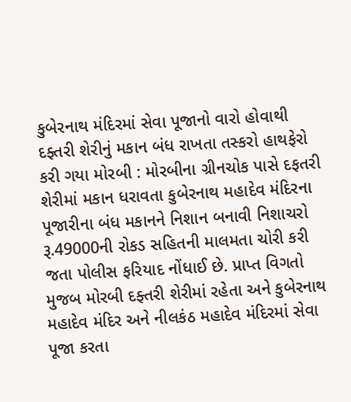કુબેરનાથ મંદિરમાં સેવા પૂજાનો વારો હોવાથી દફ્તરી શેરીનું મકાન બંધ રાખતા તસ્કરો હાથફેરો કરી ગયા મોરબી : મોરબીના ગ્રીનચોક પાસે દફતરી શેરીમાં મકાન ધરાવતા કુબેરનાથ મહાદેવ મંદિરના પૂજારીના બંધ મકાનને નિશાન બનાવી નિશાચરો રૂ.49000ની રોકડ સહિતની માલમતા ચોરી કરી જતા પોલીસ ફરિયાદ નોંધાઈ છે. પ્રાપ્ત વિગતો મુજબ મોરબી દફ્તરી શેરીમાં રહેતા અને કુબેરનાથ મહાદેવ મંદિર અને નીલકંઠ મહાદેવ મંદિરમાં સેવા પૂજા કરતા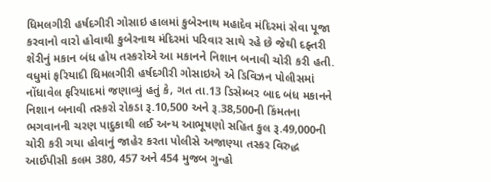ધિમલગીરી હર્ષદગીરી ગોસાઇ હાલમાં કુબેરનાથ મહાદેવ મંદિરમાં સેવા પૂજા કરવાનો વારો હોવાથી કુબેરનાથ મંદિરમાં પરિવાર સાથે રહે છે જેથી દફ્તરી શેરીનું મકાન બંધ હોય તસ્કરોએ આ મકાનને નિશાન બનાવી ચોરી કરી હતી. વધુમાં ફરિયાદી ધિમલગીરી હર્ષદગીરી ગોસાઇએ એ ડિવિઝન પોલીસમાં નોંધાવેલ ફરિયાદમાં જણાવ્યું હતું કે, ગત તા.13 ડિસેમ્બર બાદ બંધ મકાનને નિશાન બનાવી તસ્કરો રોકડા રૂ.10,500 અને રૂ.38,500ની કિંમતના ભગવાનની ચરણ પાદુકાથી લઈ અન્ય આભૂષણો સહિત કુલ રૂ.49,000ની ચોરી કરી ગયા હોવાનું જાહેર કરતા પોલીસે અજાણ્યા તસ્કર વિરુદ્ધ આઈપીસી કલમ 380, 457 અને 454 મુજબ ગુન્હો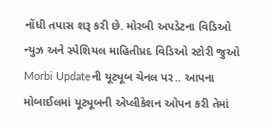નોંધી તપાસ શરૂ કરી છે. મોરબી અપડેટના વિડિઓ ન્યુઝ અને સ્પેશિયલ માહિતીપ્રદ વિડિઓ સ્ટોરી જુઓ Morbi Updateની યૂટ્યૂબ ચેનલ પર.. આપના મોબાઈલમાં યૂટ્યૂબની એપ્લીકેશન ઓપન કરી તેમાં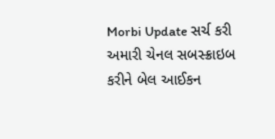Morbi Update સર્ચ કરી અમારી ચેનલ સબસ્ક્રાઇબ કરીને બેલ આઈકન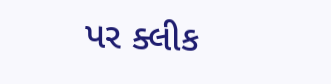પર ક્લીક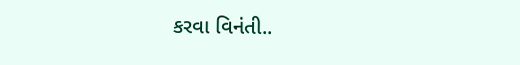કરવા વિનંતી..